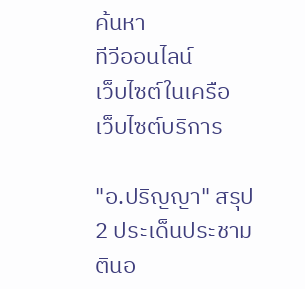ค้นหา
ทีวีออนไลน์
เว็บไซต์ในเครือ
เว็บไซต์บริการ

"อ.ปริญญา" สรุป 2 ประเด็นประชามตินอ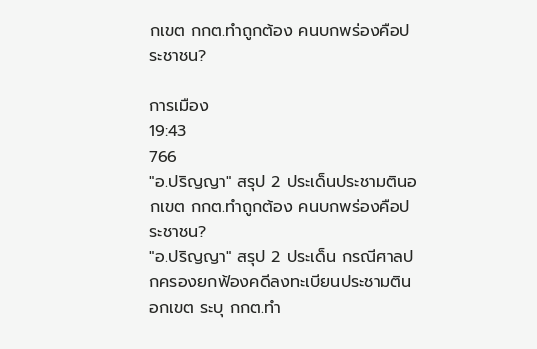กเขต กกต.ทำถูกต้อง คนบกพร่องคือประชาชน?

การเมือง
19:43
766
"อ.ปริญญา" สรุป 2 ประเด็นประชามตินอกเขต กกต.ทำถูกต้อง คนบกพร่องคือประชาชน?
"อ.ปริญญา" สรุป 2 ประเด็น กรณีศาลปกครองยกฟ้องคดีลงทะเบียนประชามตินอกเขต ระบุ กกต.ทำ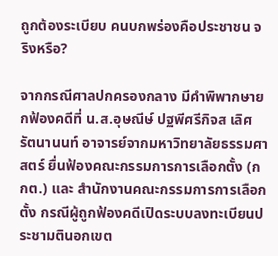ถูกต้องระเบียบ คนบกพร่องคือประชาชน จริงหรือ?

จากกรณีศาลปกครองกลาง มีคำพิพากษายกฟ้องคดีที่ น.ส.อุษณีษ์ ปฐพีศรีกิจส เลิศรัตนานนท์ อาจารย์จากมหาวิทยาลัยธรรมศาสตร์ ยื่นฟ้องคณะกรรมการการเลือกตั้ง (กกต.) และ สำนักงานคณะกรรมการการเลือกตั้ง กรณีผู้ถูกฟ้องคดีเปิดระบบลงทะเบียนประชามตินอกเขต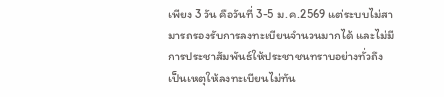เพียง 3 วัน คือวันที่ 3-5 ม.ค.2569 แต่ระบบไม่สามารถรองรับการลงทะเบียนจำนวนมากได้ และไม่มีการประชาสัมพันธ์ให้ประชาชนทราบอย่างทั่วถึง เป็นเหตุให้ลงทะเบียนไม่ทัน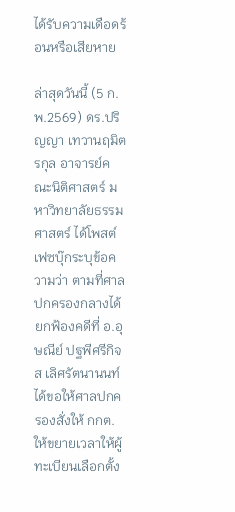ได้รับความเดือดร้อนหรือเสียหาย

ล่าสุดวันนี้ (5 ก.พ.2569) ดร.ปริญญา เทวานฤมิตรกุล อาจารย์คณะนิติศาสตร์ มหาวิทยาลัยธรรมศาสตร์ ได้โพสต์เฟซบุ๊กระบุข้อความว่า ตามที่ศาลปกครองกลางได้ยกฟ้องคดีที่ อ.อุษณีย์ ปฐพีศรีกิจส เลิศรัตนานนท์ ได้ขอให้ศาลปกครองสั่งให้ กกต.ให้ขยายเวลาให้ผู้ทะเบียนเลือกตั้ง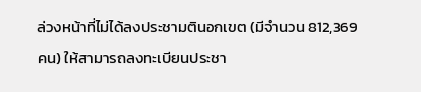ล่วงหน้าที่ไม่ได้ลงประชามตินอกเขต (มีจำนวน 812,369 คน) ให้สามารถลงทะเบียนประชา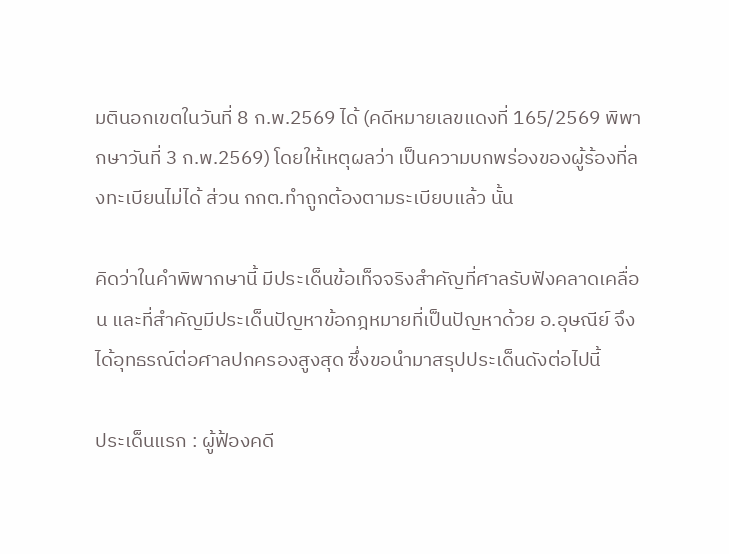มตินอกเขตในวันที่ 8 ก.พ.2569 ได้ (คดีหมายเลขแดงที่ 165/2569 พิพากษาวันที่ 3 ก.พ.2569) โดยให้เหตุผลว่า เป็นความบกพร่องของผู้ร้องที่ลงทะเบียนไม่ได้ ส่วน กกต.ทำถูกต้องตามระเบียบแล้ว นั้น

คิดว่าในคำพิพากษานี้ มีประเด็นข้อเท็จจริงสำคัญที่ศาลรับฟังคลาดเคลื่อน และที่สำคัญมีประเด็นปัญหาข้อกฎหมายที่เป็นปัญหาด้วย อ.อุษณีย์ จึงได้อุทธรณ์ต่อศาลปกครองสูงสุด ซึ่งขอนำมาสรุปประเด็นดังต่อไปนี้

ประเด็นแรก : ผู้ฟ้องคดี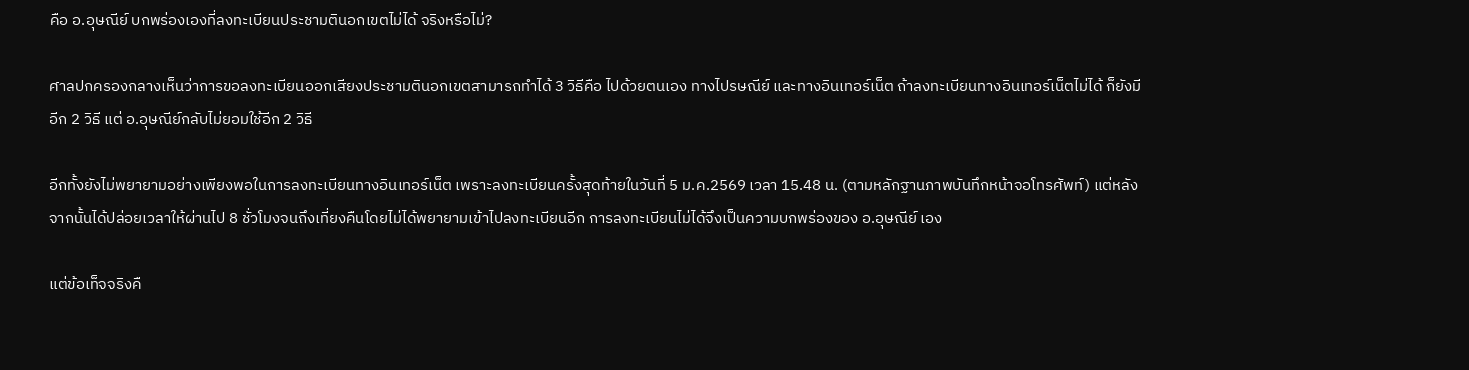คือ อ.อุษณีย์ บกพร่องเองที่ลงทะเบียนประชามตินอกเขตไม่ได้ จริงหรือไม่?

ศาลปกครองกลางเห็นว่าการขอลงทะเบียนออกเสียงประชามตินอกเขตสามารถทำได้ 3 วิธีคือ ไปด้วยตนเอง ทางไปรษณีย์ และทางอินเทอร์เน็ต ถ้าลงทะเบียนทางอินเทอร์เน็ตไม่ได้ ก็ยังมีอีก 2 วิธี แต่ อ.อุษณีย์กลับไม่ยอมใช้อีก 2 วิธี

อีกทั้งยังไม่พยายามอย่างเพียงพอในการลงทะเบียนทางอินเทอร์เน็ต เพราะลงทะเบียนครั้งสุดท้ายในวันที่ 5 ม.ค.2569 เวลา 15.48 น. (ตามหลักฐานภาพบันทึกหน้าจอโทรศัพท์) แต่หลังจากนั้นได้ปล่อยเวลาให้ผ่านไป 8 ชั่วโมงจนถึงเที่ยงคืนโดยไม่ได้พยายามเข้าไปลงทะเบียนอีก การลงทะเบียนไม่ได้จึงเป็นความบกพร่องของ อ.อุษณีย์ เอง

แต่ข้อเท็จจริงคื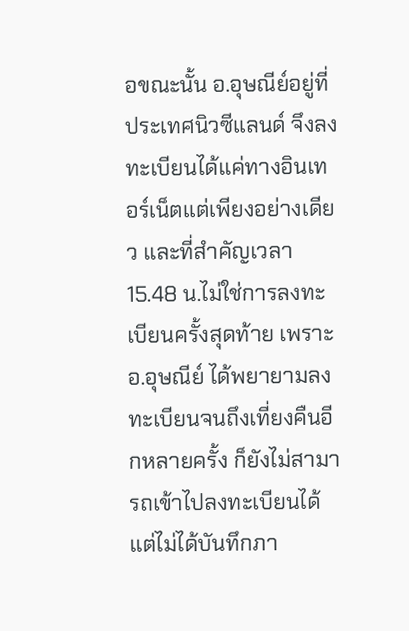อขณะนั้น อ.อุษณีย์อยู่ที่ประเทศนิวซีแลนด์ จึงลงทะเบียนได้แค่ทางอินเทอร์เน็ตแต่เพียงอย่างเดียว และที่สำคัญเวลา 15.48 น.ไม่ใช่การลงทะเบียนครั้งสุดท้าย เพราะ อ.อุษณีย์ ได้พยายามลงทะเบียนจนถึงเที่ยงคืนอีกหลายครั้ง ก็ยังไม่สามารถเข้าไปลงทะเบียนได้ แต่ไม่ได้บันทึกภา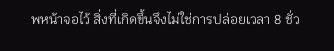พหน้าจอไว้ สิ่งที่เกิดขึ้นจึงไม่ใช่การปล่อยเวลา 8 ชั่ว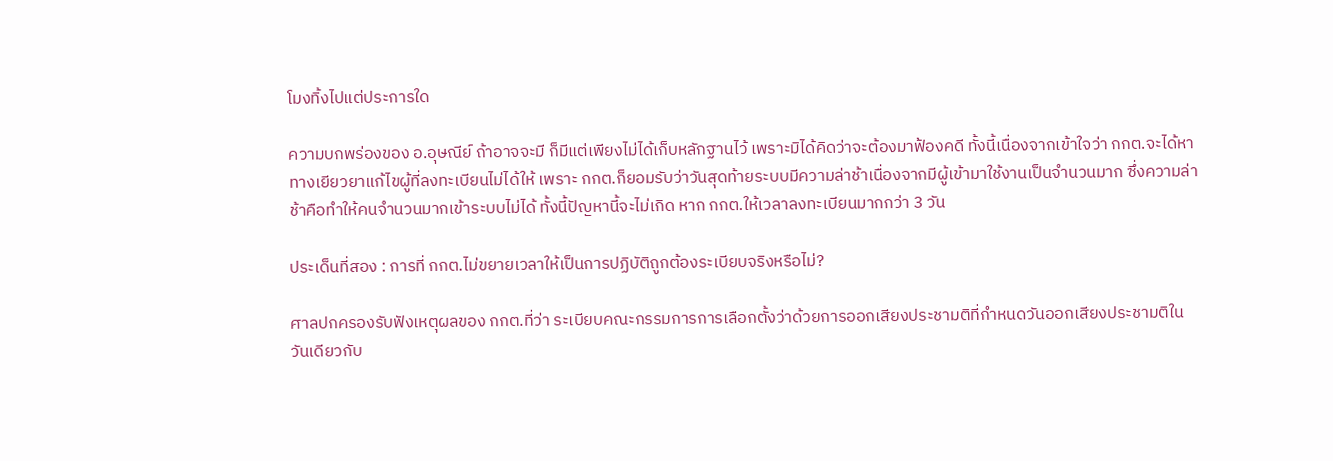โมงทิ้งไปแต่ประการใด

ความบกพร่องของ อ.อุษณีย์ ถ้าอาจจะมี ก็มีแต่เพียงไม่ได้เก็บหลักฐานไว้ เพราะมิได้คิดว่าจะต้องมาฟ้องคดี ทั้งนี้เนื่องจากเข้าใจว่า กกต.จะได้หาทางเยียวยาแก้ไขผู้ที่ลงทะเบียนไม่ได้ให้ เพราะ กกต.ก็ยอมรับว่าวันสุดท้ายระบบมีความล่าช้าเนื่องจากมีผู้เข้ามาใช้งานเป็นจำนวนมาก ซึ่งความล่าช้าคือทำให้คนจำนวนมากเข้าระบบไม่ได้ ทั้งนี้ปัญหานี้จะไม่เกิด หาก กกต.ให้เวลาลงทะเบียนมากกว่า 3 วัน

ประเด็นที่สอง : การที่ กกต.ไม่ขยายเวลาให้เป็นการปฏิบัติถูกต้องระเบียบจริงหรือไม่?

ศาลปกครองรับฟังเหตุผลของ กกต.ที่ว่า ระเบียบคณะกรรมการการเลือกตั้งว่าด้วยการออกเสียงประชามติที่กำหนดวันออกเสียงประชามติในวันเดียวกับ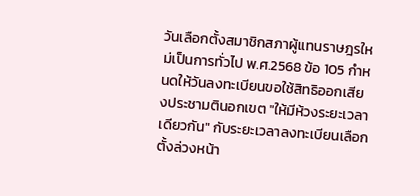วันเลือกตั้งสมาชิกสภาผู้แทนราษฎรใหม่เป็นการทั่วไป พ.ศ.2568 ข้อ 105 กำหนดให้วันลงทะเบียนขอใช้สิทธิออกเสียงประชามตินอกเขต "ให้มีห้วงระยะเวลาเดียวกัน" กับระยะเวลาลงทะเบียนเลือกตั้งล่วงหน้า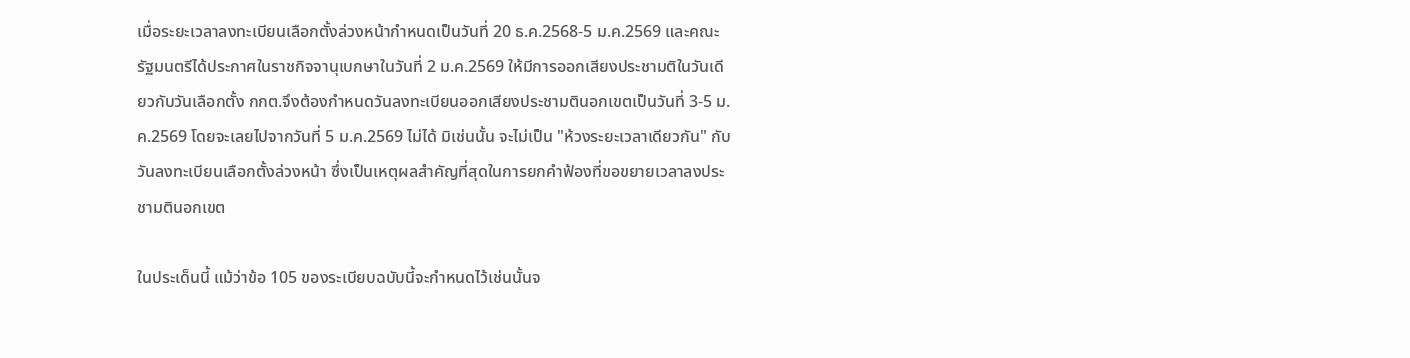เมื่อระยะเวลาลงทะเบียนเลือกตั้งล่วงหน้ากำหนดเป็นวันที่ 20 ธ.ค.2568-5 ม.ค.2569 และคณะรัฐมนตรีได้ประกาศในราชกิจจานุเบกษาในวันที่ 2 ม.ค.2569 ให้มีการออกเสียงประชามติในวันเดียวกับวันเลือกตั้ง กกต.จึงต้องกำหนดวันลงทะเบียนออกเสียงประชามตินอกเขตเป็นวันที่ 3-5 ม.ค.2569 โดยจะเลยไปจากวันที่ 5 ม.ค.2569 ไม่ได้ มิเช่นนั้น จะไม่เป็น "ห้วงระยะเวลาเดียวกัน" กับวันลงทะเบียนเลือกตั้งล่วงหน้า ซึ่งเป็นเหตุผลสำคัญที่สุดในการยกคำฟ้องที่ขอขยายเวลาลงประชามตินอกเขต

ในประเด็นนี้ แม้ว่าข้อ 105 ของระเบียบฉบับนี้จะกำหนดไว้เช่นนั้นจ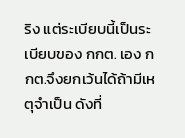ริง แต่ระเบียบนี้เป็นระเบียบของ กกต. เอง กกต.จึงยกเว้นได้ถ้ามีเหตุจำเป็น ดังที่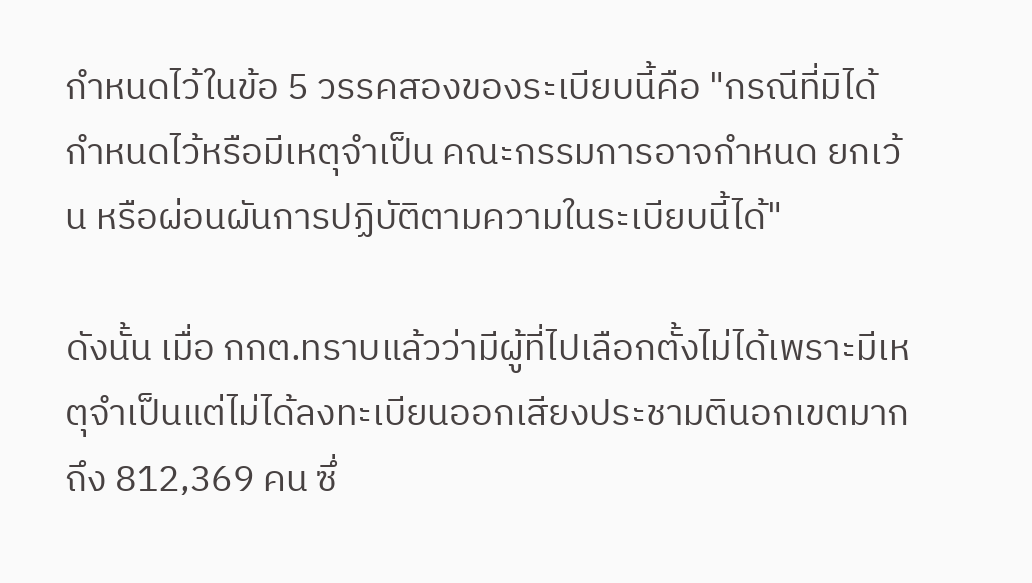กำหนดไว้ในข้อ 5 วรรคสองของระเบียบนี้คือ "กรณีที่มิได้กำหนดไว้หรือมีเหตุจำเป็น คณะกรรมการอาจกำหนด ยกเว้น หรือผ่อนผันการปฏิบัติตามความในระเบียบนี้ได้"

ดังนั้น เมื่อ กกต.ทราบแล้วว่ามีผู้ที่ไปเลือกตั้งไม่ได้เพราะมีเหตุจำเป็นแต่ไม่ได้ลงทะเบียนออกเสียงประชามตินอกเขตมากถึง 812,369 คน ซึ่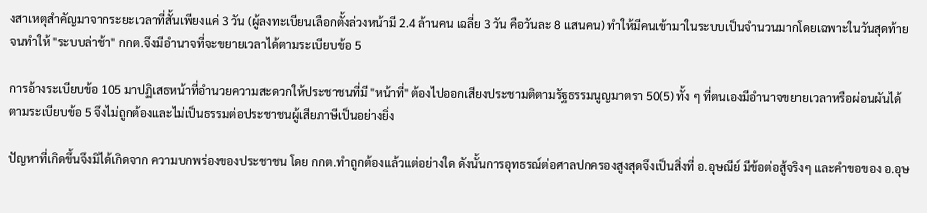งสาเหตุสำคัญมาจากระยะเวลาที่สั้นเพียงแค่ 3 วัน (ผู้ลงทะเบียนเลือกตั้งล่วงหน้ามี 2.4 ล้านคน เฉลี่ย 3 วัน คือวันละ 8 แสนคน) ทำให้มีคนเข้ามาในระบบเป็นจำนวนมากโดยเฉพาะในวันสุดท้าย จนทำให้ "ระบบล่าช้า" กกต.จึงมีอำนาจที่จะขยายเวลาได้ตามระเบียบข้อ 5

การอ้างระเบียบข้อ 105 มาปฏิเสธหน้าที่อำนวยความสะดวกให้ประชาชนที่มี "หน้าที่" ต้องไปออกเสียงประชามติตามรัฐธรรมนูญมาตรา 50(5) ทั้ง ๆ ที่ตนเองมีอำนาจขยายเวลาหรือผ่อนผันได้ตามระเบียบข้อ 5 จึงไม่ถูกต้องและไม่เป็นธรรมต่อประชาชนผู้เสียภาษีเป็นอย่างยิ่ง

ปัญหาที่เกิดขึ้นจึงมิได้เกิดจาก ความบกพร่องของประชาชน โดย กกต.ทำถูกต้องแล้วแต่อย่างใด ดังนั้นการอุทธรณ์ต่อศาลปกครองสูงสุดจึงเป็นสิ่งที่ อ.อุษณีย์ มีข้อต่อสู้จริงๆ และคำขอของ อ.อุษ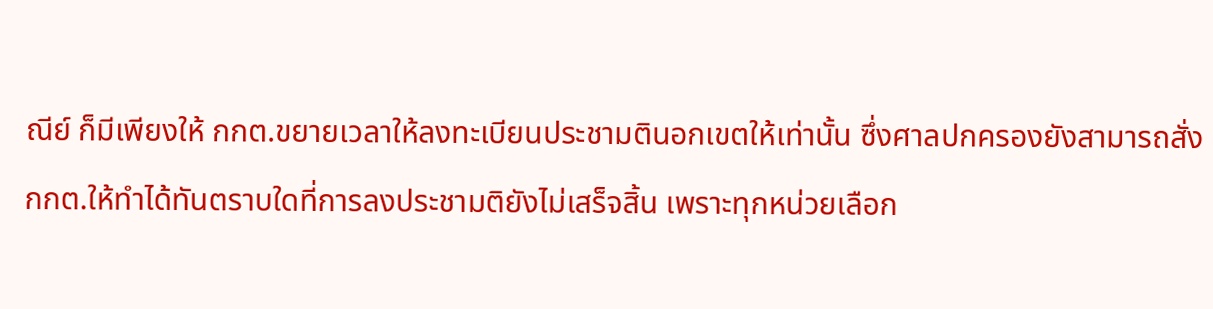ณีย์ ก็มีเพียงให้ กกต.ขยายเวลาให้ลงทะเบียนประชามตินอกเขตให้เท่านั้น ซึ่งศาลปกครองยังสามารถสั่ง กกต.ให้ทำได้ทันตราบใดที่การลงประชามติยังไม่เสร็จสิ้น เพราะทุกหน่วยเลือก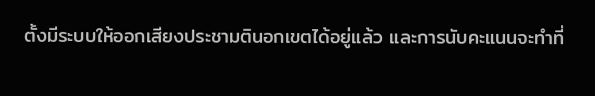ตั้งมีระบบให้ออกเสียงประชามตินอกเขตได้อยู่แล้ว และการนับคะแนนจะทำที่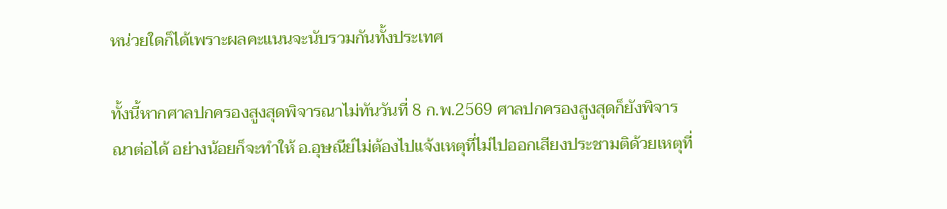หน่วยใดก็ได้เพราะผลคะแนนจะนับรวมกันทั้งประเทศ

ทั้งนี้หากศาลปกครองสูงสุดพิจารณาไม่ทันวันที่ 8 ก.พ.2569 ศาลปกครองสูงสุดก็ยังพิจารณาต่อได้ อย่างน้อยก็จะทำให้ อ.อุษณีย์ไม่ต้องไปแจ้งเหตุที่ไม่ไปออกเสียงประชามติด้วยเหตุที่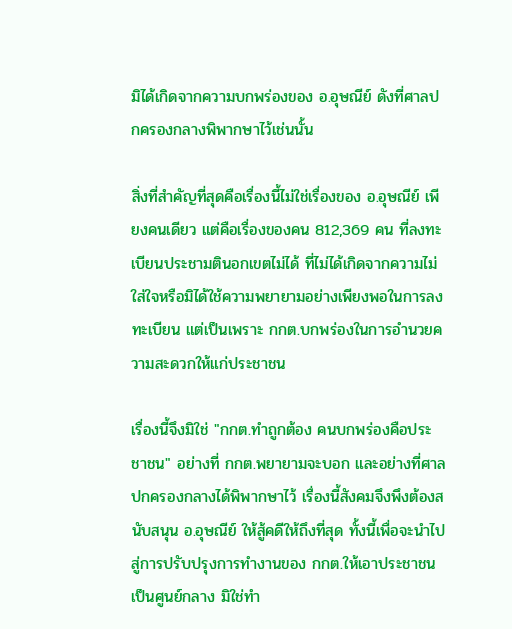มิได้เกิดจากความบกพร่องของ อ.อุษณีย์ ดังที่ศาลปกครองกลางพิพากษาไว้เช่นนั้น

สิ่งที่สำคัญที่สุดคือเรื่องนี้ไม่ใช่เรื่องของ อ.อุษณีย์ เพียงคนเดียว แต่คือเรื่องของคน 812,369 คน ที่ลงทะเบียนประชามตินอกเขตไม่ได้ ที่ไม่ได้เกิดจากความไม่ใส่ใจหรือมิได้ใช้ความพยายามอย่างเพียงพอในการลงทะเบียน แต่เป็นเพราะ กกต.บกพร่องในการอำนวยความสะดวกให้แก่ประชาชน

เรื่องนี้จึงมิใช่ "กกต.ทำถูกต้อง คนบกพร่องคือประชาชน" อย่างที่ กกต.พยายามจะบอก และอย่างที่ศาลปกครองกลางได้พิพากษาไว้ เรื่องนี้สังคมจึงพึงต้องสนับสนุน อ.อุษณีย์ ให้สู้คดีให้ถึงที่สุด ทั้งนี้เพื่อจะนำไปสู่การปรับปรุงการทำงานของ กกต.ให้เอาประชาชนเป็นศูนย์กลาง มิใช่ทำ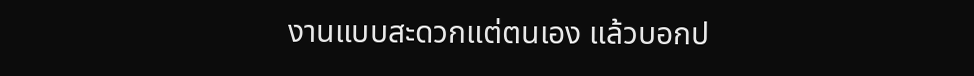งานแบบสะดวกแต่ตนเอง แล้วบอกป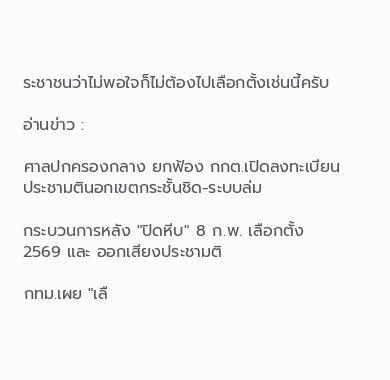ระชาชนว่าไม่พอใจก็ไม่ต้องไปเลือกตั้งเช่นนี้ครับ

อ่านข่าว :

ศาลปกครองกลาง ยกฟ้อง กกต.เปิดลงทะเบียนประชามตินอกเขตกระชั้นชิด-ระบบล่ม

กระบวนการหลัง "ปิดหีบ" 8 ก.พ. เลือกตั้ง 2569 และ ออกเสียงประชามติ

กทม.เผย "เลื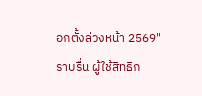อกตั้งล่วงหน้า 2569" ราบรื่น ผู้ใช้สิทธิก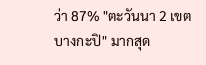ว่า 87% "ตะวันนา 2 เขตบางกะปิ" มากสุด